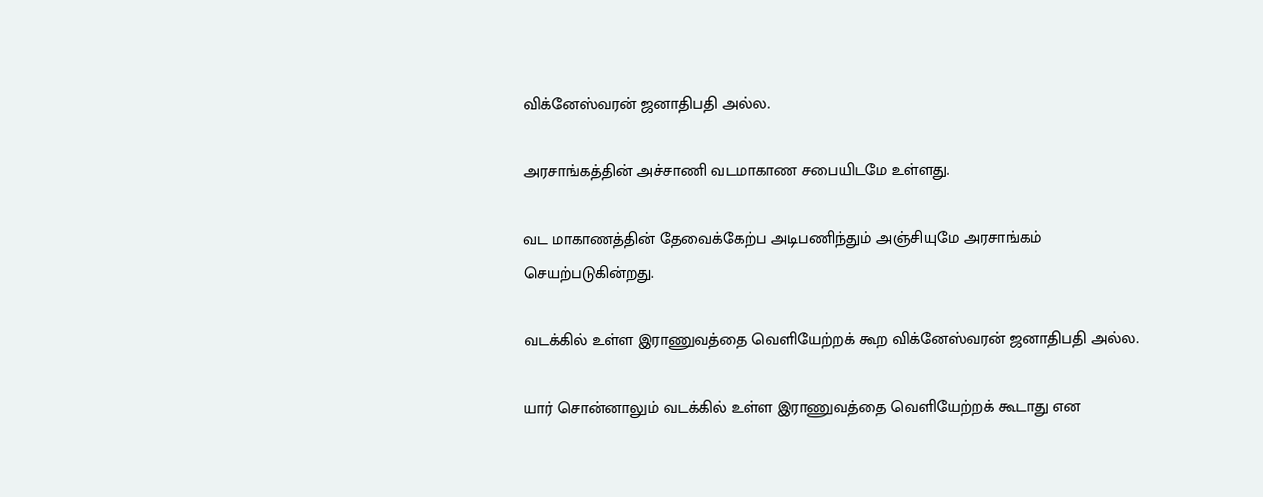விக்னேஸ்வரன் ஜனாதிபதி அல்ல.

அரசாங்கத்தின் அச்சாணி வடமாகாண சபையிடமே உள்ளது.

வட மாகாணத்தின் தேவைக்கேற்ப அடிபணிந்தும் அஞ்சியுமே அரசாங்கம் செயற்படுகின்றது.

வடக்கில் உள்ள இராணுவத்தை வெளியேற்றக் கூற விக்னேஸ்வரன் ஜனாதிபதி அல்ல.

யார் சொன்னாலும் வடக்கில் உள்ள இராணுவத்தை வெளியேற்றக் கூடாது என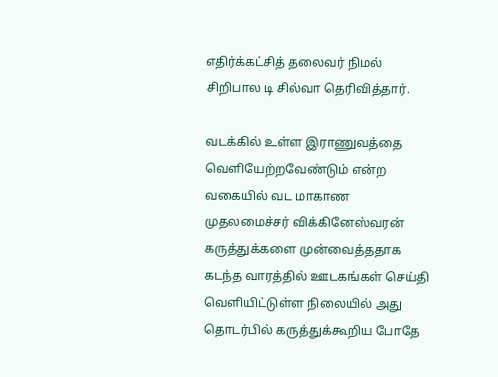எதிர்க்கட்சித் தலைவர் நிமல் சிறிபால டி சில்வா தெரிவித்தார்.

வடக்கில் உள்ள இராணுவத்தை வெளியேற்றவேண்டும் என்ற வகையில் வட மாகாண முதலமைச்சர் விக்கினேஸ்வரன் கருத்துக்களை முன்வைத்ததாக கடந்த வாரத்தில் ஊடகங்கள் செய்தி வெளியிட்டுள்ள நிலையில் அது தொடர்பில் கருத்துக்கூறிய போதே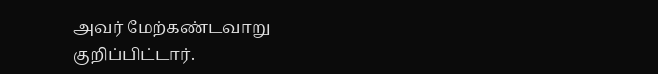அவர் மேற்கண்டவாறு குறிப்பிட்டார்.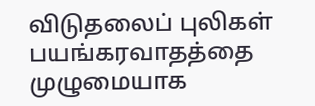விடுதலைப் புலிகள் பயங்கரவாதத்தை முழுமையாக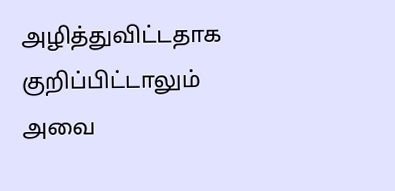அழித்துவிட்டதாக குறிப்பிட்டாலும் அவை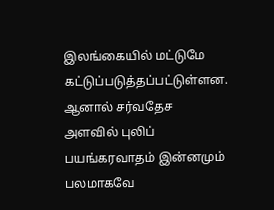இலங்கையில் மட்டுமே கட்டுப்படுத்தப்பட்டுள்ளன. ஆனால் சர்வதேச அளவில் புலிப் பயங்கரவாதம் இன்னமும் பலமாகவே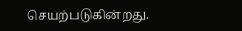செயற்படுகின்றது.